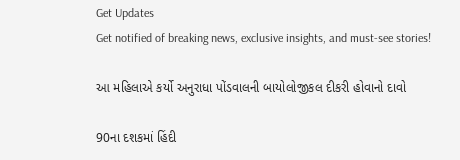Get Updates
Get notified of breaking news, exclusive insights, and must-see stories!

આ મહિલાએ કર્યો અનુરાધા પોંડવાલની બાયોલોજીકલ દીકરી હોવાનો દાવો

90ના દશકમાં હિંદી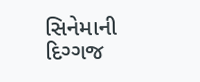સિનેમાની દિગ્ગજ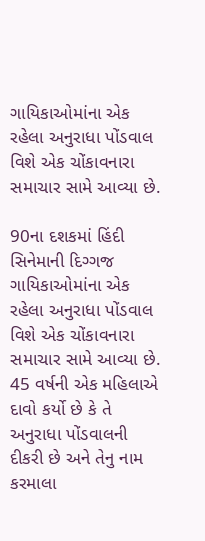ગાયિકાઓમાંના એક રહેલા અનુરાધા પોંડવાલ વિશે એક ચોંકાવનારા સમાચાર સામે આવ્યા છે.

90ના દશકમાં હિંદી સિનેમાની દિગ્ગજ ગાયિકાઓમાંના એક રહેલા અનુરાધા પોંડવાલ વિશે એક ચોંકાવનારા સમાચાર સામે આવ્યા છે. 45 વર્ષની એક મહિલાએ દાવો કર્યો છે કે તે અનુરાધા પોંડવાલની દીકરી છે અને તેનુ નામ કરમાલા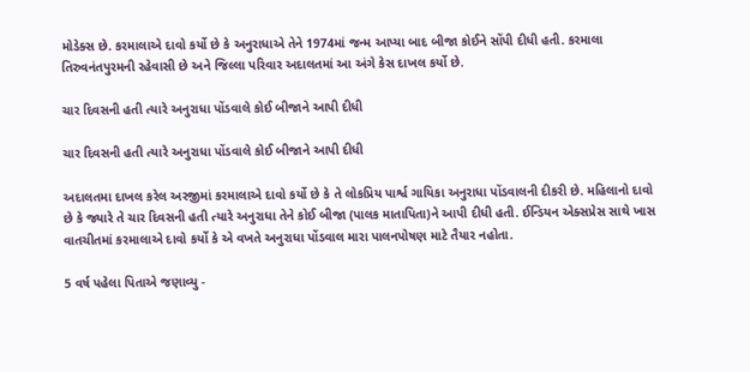મોડેક્સ છે. કરમાલાએ દાવો કર્યો છે કે અનુરાધાએ તેને 1974માં જન્મ આપ્યા બાદ બીજા કોઈને સોંપી દીધી હતી. કરમાલા તિરુવનંતપુરમની રહેવાસી છે અને જિલ્લા પરિવાર અદાલતમાં આ અંગે કેસ દાખલ કર્યો છે.

ચાર દિવસની હતી ત્યારે અનુરાધા પોંડવાલે કોઈ બીજાને આપી દીધી

ચાર દિવસની હતી ત્યારે અનુરાધા પોંડવાલે કોઈ બીજાને આપી દીધી

અદાલતમા દાખલ કરેલ અરજીમાં કરમાલાએ દાવો કર્યો છે કે તે લોકપ્રિય પાર્શ્વ ગાયિકા અનુરાધા પોંડવાલની દીકરી છે. મહિલાનો દાવો છે કે જ્યારે તે ચાર દિવસની હતી ત્યારે અનુરાધા તેને કોઈ બીજા (પાલક માતાપિતા)ને આપી દીધી હતી. ઈન્ડિયન એક્સપ્રેસ સાથે ખાસ વાતચીતમાં કરમાલાએ દાવો કર્યો કે એ વખતે અનુરાધા પોંડવાલ મારા પાલનપોષણ માટે તૈયાર નહોતા.

5 વર્ષ પહેલા પિતાએ જણાવ્યુ -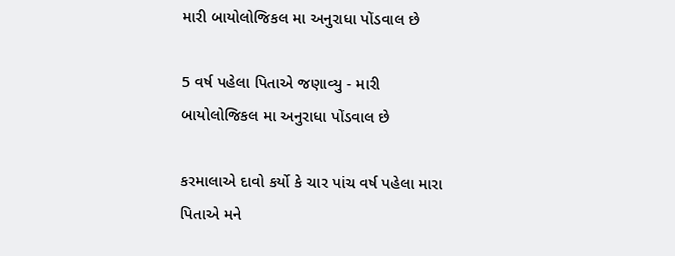મારી બાયોલોજિકલ મા અનુરાધા પોંડવાલ છે

5 વર્ષ પહેલા પિતાએ જણાવ્યુ - મારી બાયોલોજિકલ મા અનુરાધા પોંડવાલ છે

કરમાલાએ દાવો કર્યો કે ચાર પાંચ વર્ષ પહેલા મારા પિતાએ મને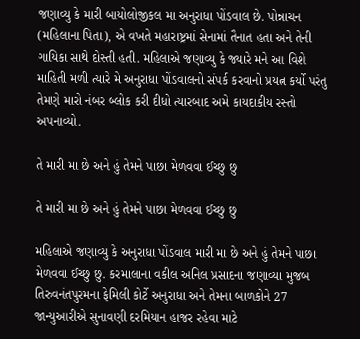જણાવ્યુ કે મારી બાયોલોજીકલ મા અનુરાધા પોંડવાલ છે. પોન્નાચન (મહિલાના પિતા), એ વખતે મહારાષ્ટ્રમાં સેનામાં તૈનાત હતા અને તેની ગાયિકા સાથે દોસ્તી હતી. મહિલાએ જણાવ્યુ કે જ્યારે મને આ વિશે માહિતી મળી ત્યારે મે અનુરાધા પોંડવાલનો સંપર્ક કરવાનો પ્રયત્ન કર્યો પરંતુ તેમણે મારો નંબર બ્લોક કરી દીધો ત્યારબાદ અમે કાયદાકીય રસ્તો અપનાવ્યો.

તે મારી મા છે અને હું તેમને પાછા મેળવવા ઈચ્છુ છુ

તે મારી મા છે અને હું તેમને પાછા મેળવવા ઈચ્છુ છુ

મહિલાએ જણાવ્યુ કે અનુરાધા પોંડવાલ મારી મા છે અને હું તેમને પાછા મેળવવા ઈચ્છુ છુ. કરમાલાના વકીલ અનિલ પ્રસાદના જણાવ્યા મુજબ તિરુવનંતપુરમના ફેમિલી કોર્ટે અનુરાધા અને તેમના બાળકોને 27 જાન્યુઆરીએ સુનાવણી દરમિયાન હાજર રહેવા માટે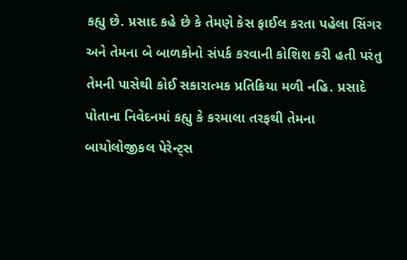કહ્યુ છે. પ્રસાદ કહે છે કે તેમણે કેસ ફાઈલ કરતા પહેલા સિંગર અને તેમના બે બાળકોનો સંપર્ક કરવાની કોશિશ કરી હતી પરંતુ તેમની પાસેથી કોઈ સકારાત્મક પ્રતિક્રિયા મળી નહિ. પ્રસાદે પોતાના નિવેદનમાં કહ્યુ કે કરમાલા તરફથી તેમના બાયોલોજીકલ પેરેન્ટ્સ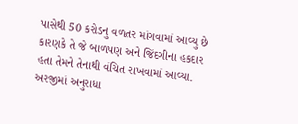પાસેથી 50 કરોડનુ વળતર માંગવામાં આવ્યુ છે કારણકે તે જે બાળપણ અને જિંદગીના હકદાર હતા તેમને તેનાથી વંચિત રાખવામાં આવ્યા. અરજીમાં અનુરાધા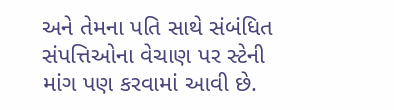અને તેમના પતિ સાથે સંબંધિત સંપત્તિઓના વેચાણ પર સ્ટેની માંગ પણ કરવામાં આવી છે.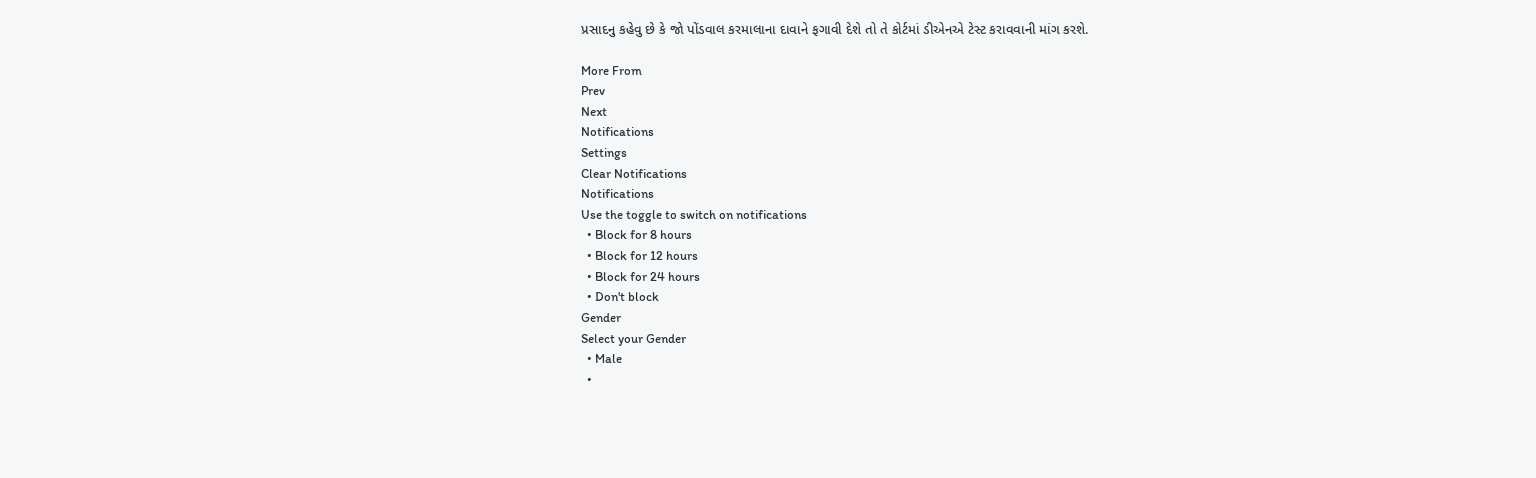પ્રસાદનુ કહેવુ છે કે જો પોંડવાલ કરમાલાના દાવાને ફગાવી દેશે તો તે કોર્ટમાં ડીએનએ ટેસ્ટ કરાવવાની માંગ કરશે.

More From
Prev
Next
Notifications
Settings
Clear Notifications
Notifications
Use the toggle to switch on notifications
  • Block for 8 hours
  • Block for 12 hours
  • Block for 24 hours
  • Don't block
Gender
Select your Gender
  • Male
  •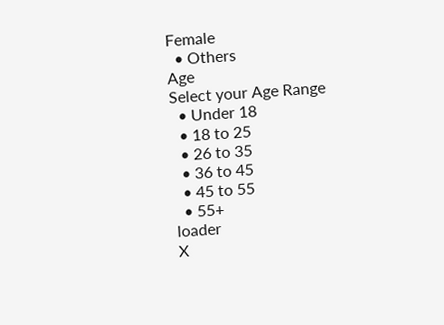Female
  • Others
Age
Select your Age Range
  • Under 18
  • 18 to 25
  • 26 to 35
  • 36 to 45
  • 45 to 55
  • 55+
loader
X